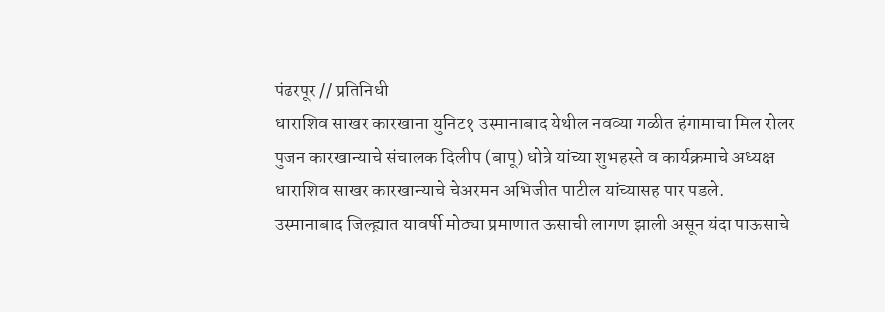पंढरपूर // प्रतिनिधी
धाराशिव साखर कारखाना युनिट१ उस्मानाबाद येथील नवव्या गळीत हंगामाचा मिल रोलर पुजन कारखान्याचे संचालक दिलीप (बापू) धोत्रे यांच्या शुभहस्ते व कार्यक्रमाचे अध्यक्ष धाराशिव साखर कारखान्याचे चेअरमन अभिजीत पाटील यांच्यासह पार पडले.
उस्मानाबाद जिल्ह्य़ात यावर्षी मोठ्या प्रमाणात ऊसाची लागण झाली असून यंदा पाऊसाचे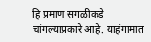हि प्रमाण सगळीकडे चांगल्याप्रकारे आहे. याहंगामात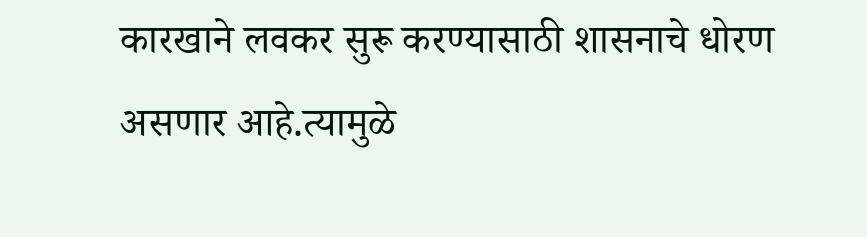कारखाने लवकर सुरू करण्यासाठी शासनाचे धोरण असणार आहे.त्यामुळे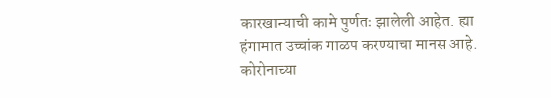कारखान्याची कामे पुर्णतः झालेली आहेत. ह्या हंगामात उच्चांक गाळप करण्याचा मानस आहे.
कोरोनाच्या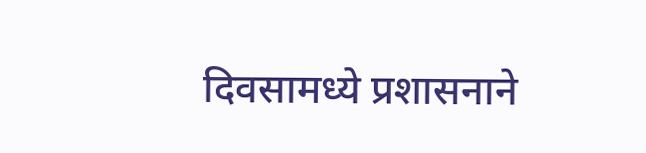दिवसामध्ये प्रशासनाने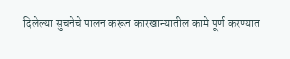दिलेल्या सुचनेचे पालन करून कारखान्यातील कामे पूर्ण करण्यात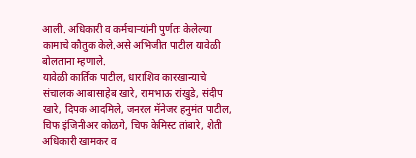आली. अधिकारी व कर्मचाऱ्यांनी पुर्णतः केलेल्या कामाचे कौतुक केले.असे अभिजीत पाटील यावेळी बोलताना म्हणाले.
यावेळी कार्तिक पाटील, धाराशिव कारखान्याचे संचालक आबासाहेब खारे, रामभाऊ रांखुडे, संदीप खारे, दिपक आदमिले, जनरल मॅनेजर हनुमंत पाटील, चिफ इंजिनीअर कोळगे, चिफ केमिस्ट तांबारे, शेती अधिकारी खामकर व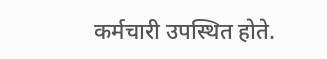कर्मचारी उपस्थित होते.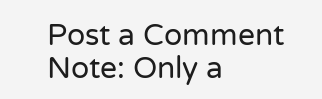Post a Comment
Note: Only a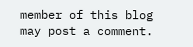member of this blog may post a comment.